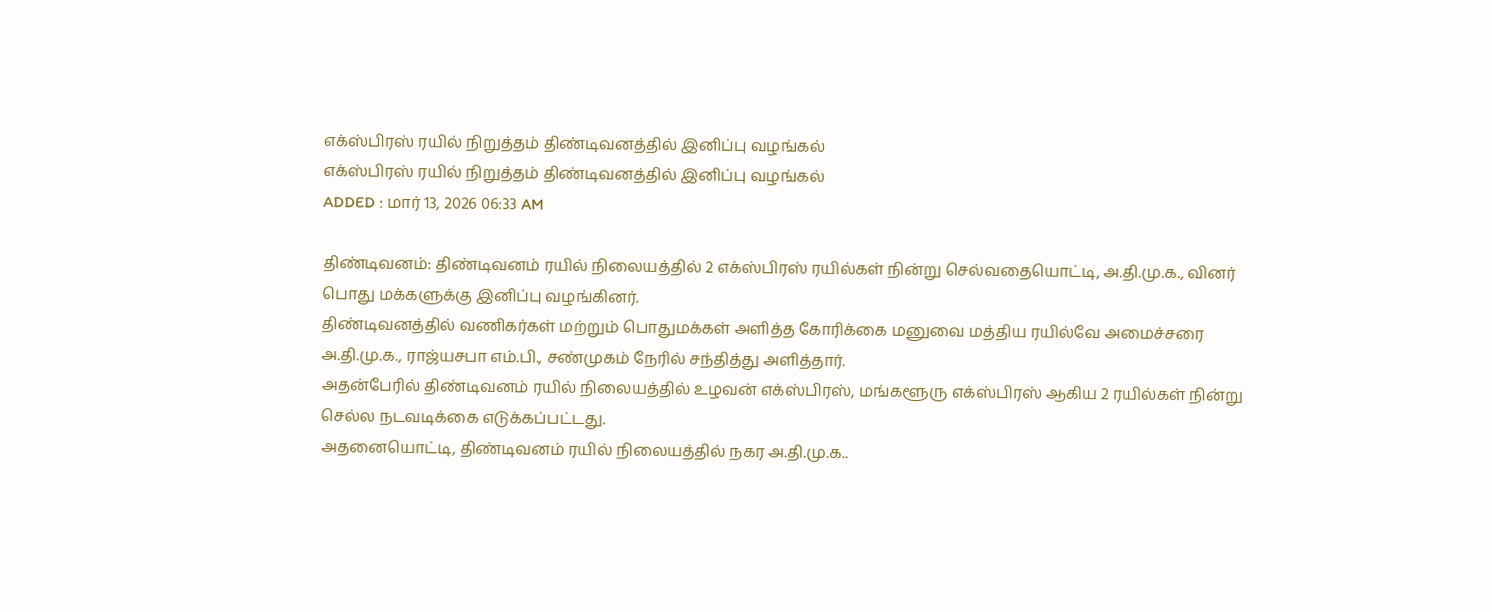எக்ஸ்பிரஸ் ரயில் நிறுத்தம் திண்டிவனத்தில் இனிப்பு வழங்கல்
எக்ஸ்பிரஸ் ரயில் நிறுத்தம் திண்டிவனத்தில் இனிப்பு வழங்கல்
ADDED : மார் 13, 2026 06:33 AM

திண்டிவனம்: திண்டிவனம் ரயில் நிலையத்தில் 2 எக்ஸ்பிரஸ் ரயில்கள் நின்று செல்வதையொட்டி, அ.தி.மு.க., வினர் பொது மக்களுக்கு இனிப்பு வழங்கினர்.
திண்டிவனத்தில் வணிகர்கள் மற்றும் பொதுமக்கள் அளித்த கோரிக்கை மனுவை மத்திய ரயில்வே அமைச்சரை அ.தி.மு.க., ராஜ்யசபா எம்.பி., சண்முகம் நேரில் சந்தித்து அளித்தார்.
அதன்பேரில் திண்டிவனம் ரயில் நிலையத்தில் உழவன் எக்ஸ்பிரஸ், மங்களூரு எக்ஸ்பிரஸ் ஆகிய 2 ரயில்கள் நின்று செல்ல நடவடிக்கை எடுக்கப்பட்டது.
அதனையொட்டி, திண்டிவனம் ரயில் நிலையத்தில் நகர அ.தி.மு.க..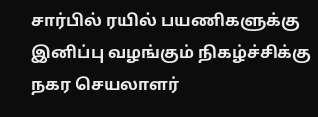சார்பில் ரயில் பயணிகளுக்கு இனிப்பு வழங்கும் நிகழ்ச்சிக்கு நகர செயலாளர்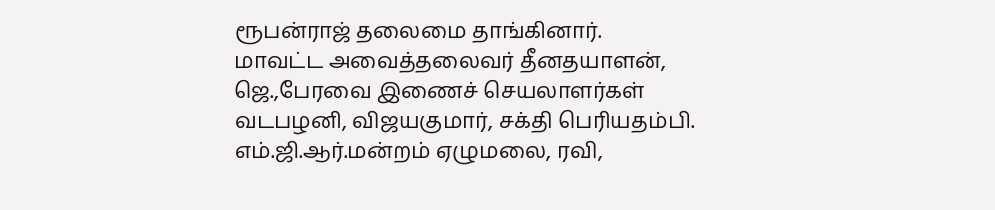ரூபன்ராஜ் தலைமை தாங்கினார்.
மாவட்ட அவைத்தலைவர் தீனதயாளன், ஜெ.,பேரவை இணைச் செயலாளர்கள் வடபழனி, விஜயகுமார், சக்தி பெரியதம்பி.
எம்.ஜி.ஆர்.மன்றம் ஏழுமலை, ரவி,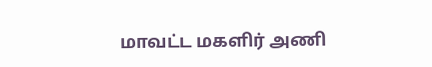மாவட்ட மகளிர் அணி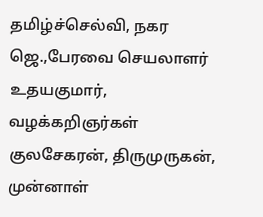தமிழ்ச்செல்வி, நகர ஜெ.,பேரவை செயலாளர் உதயகுமார், வழக்கறிஞர்கள் குலசேகரன், திருமுருகன், முன்னாள்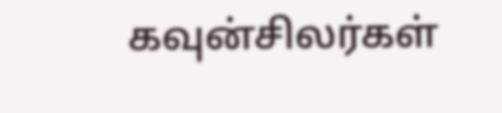கவுன்சிலர்கள்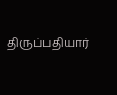திருப்பதியார்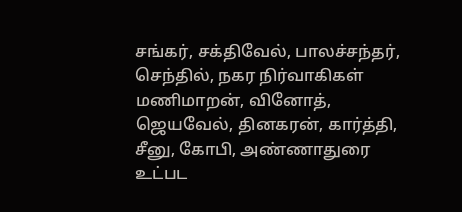சங்கர், சக்திவேல், பாலச்சந்தர், செந்தில், நகர நிர்வாகிகள் மணிமாறன், வினோத், ஜெயவேல், தினகரன், கார்த்தி, சீனு, கோபி, அண்ணாதுரை உட்பட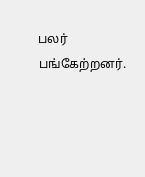பலர் பங்கேற்றனர்.